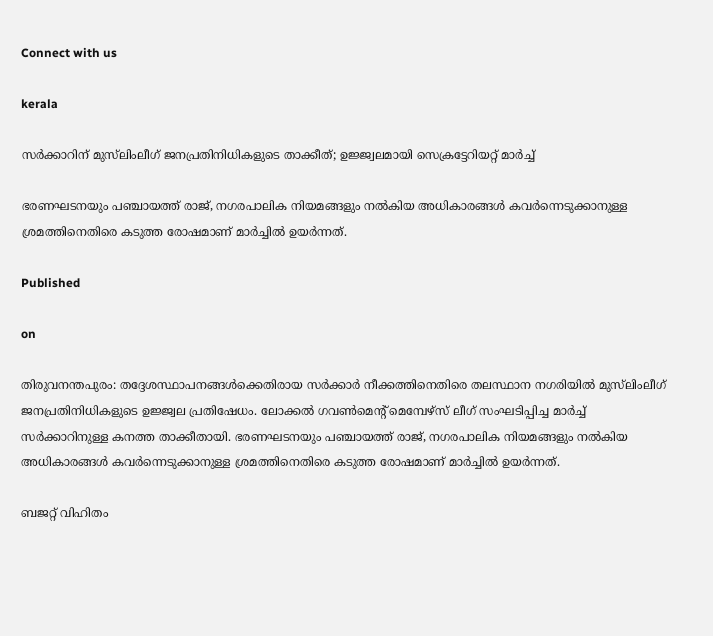Connect with us

kerala

സർക്കാറിന് മുസ്‌ലിംലീഗ് ജനപ്രതിനിധികളുടെ താക്കീത്; ഉജ്ജ്വലമായി സെക്രട്ടേറിയറ്റ് മാർച്ച്

ഭരണഘടനയും പഞ്ചായത്ത് രാജ്, നഗരപാലിക നിയമങ്ങളും നൽകിയ അധികാരങ്ങൾ കവർന്നെടുക്കാനുള്ള ശ്രമത്തിനെതിരെ കടുത്ത രോഷമാണ് മാർച്ചിൽ ഉയർന്നത്.

Published

on

തിരുവനന്തപുരം: തദ്ദേശസ്ഥാപനങ്ങൾക്കെതിരായ സർക്കാർ നീക്കത്തിനെതിരെ തലസ്ഥാന നഗരിയിൽ മുസ്‌ലിംലീഗ് ജനപ്രതിനിധികളുടെ ഉജ്ജ്വല പ്രതിഷേധം. ലോക്കൽ ഗവൺമെന്റ് മെമ്പേഴ്‌സ് ലീഗ് സംഘടിപ്പിച്ച മാർച്ച് സർക്കാറിനുള്ള കനത്ത താക്കീതായി. ഭരണഘടനയും പഞ്ചായത്ത് രാജ്, നഗരപാലിക നിയമങ്ങളും നൽകിയ അധികാരങ്ങൾ കവർന്നെടുക്കാനുള്ള ശ്രമത്തിനെതിരെ കടുത്ത രോഷമാണ് മാർച്ചിൽ ഉയർന്നത്.

ബജറ്റ് വിഹിതം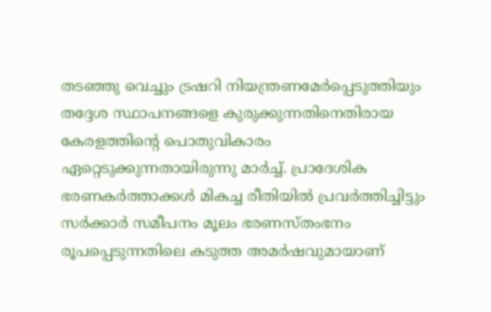തടഞ്ഞു വെച്ചും ട്രഷറി നിയന്ത്രണമേർപ്പെടുത്തിയും തദ്ദേശ സ്ഥാപനങ്ങളെ കുരുക്കുന്നതിനെതിരായ കേരളത്തിന്റെ പൊതുവികാരം ഏറ്റെടുക്കുന്നതായിരുന്നു മാർച്ച്. പ്രാദേശിക ഭരണകർത്താക്കൾ മികച്ച രീതിയിൽ പ്രവർത്തിച്ചിട്ടും സർക്കാർ സമീപനം മൂലം ഭരണസ്തംഭനം രൂപപ്പെടുന്നതിലെ കടുത്ത അമർഷവുമായാണ്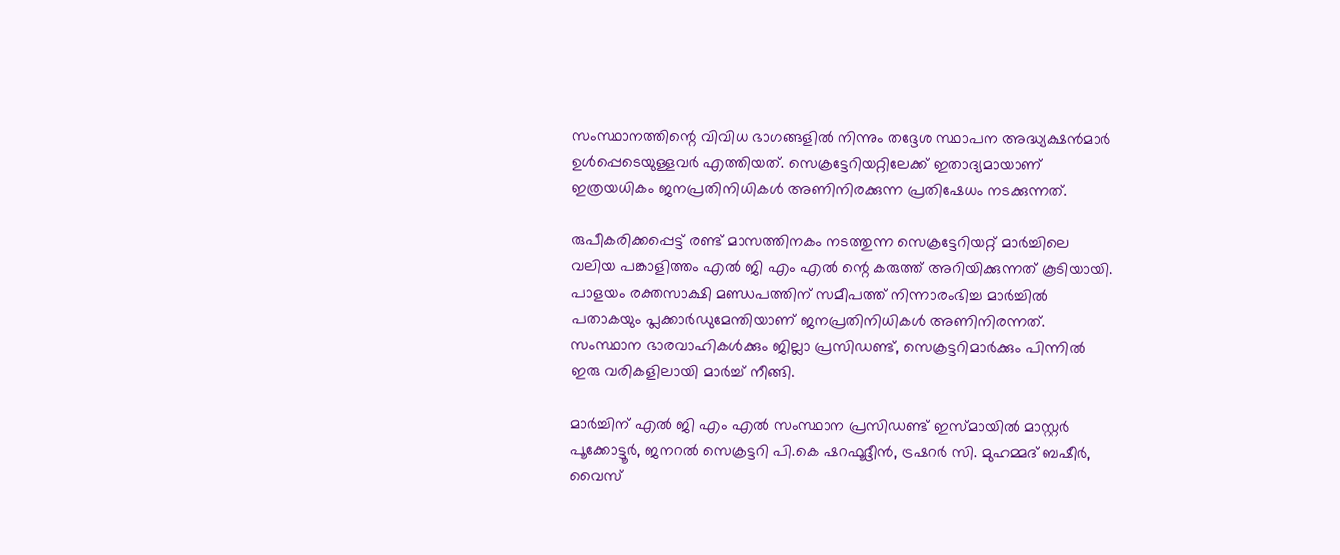സംസ്ഥാനത്തിന്റെ വിവിധ ഭാഗങ്ങളിൽ നിന്നും തദ്ദേശ സ്ഥാപന അദ്ധ്യക്ഷൻമാർ ഉൾപ്പെടെയുള്ളവർ എത്തിയത്. സെക്രട്ടേറിയറ്റിലേക്ക് ഇതാദ്യമായാണ് ഇത്രയധികം ജനപ്രതിനിധികൾ അണിനിരക്കുന്ന പ്രതിഷേധം നടക്കുന്നത്.

രുപീകരിക്കപ്പെട്ട് രണ്ട് മാസത്തിനകം നടത്തുന്ന സെക്രട്ടേറിയറ്റ് മാർച്ചിലെ വലിയ പങ്കാളിത്തം എൽ ജി എം എൽ ന്റെ കരുത്ത് അറിയിക്കുന്നത് കൂടിയായി. പാളയം രക്തസാക്ഷി മണ്ഡപത്തിന് സമീപത്ത് നിന്നാരംഭിച്ച മാർച്ചിൽ പതാകയും പ്ലക്കാർഡുമേന്തിയാണ് ജനപ്രതിനിധികൾ അണിനിരന്നത്. സംസ്ഥാന ഭാരവാഹികൾക്കും ജില്ലാ പ്രസിഡണ്ട്, സെക്രട്ടറിമാർക്കും പിന്നിൽ ഇരു വരികളിലായി മാർച്ച് നീങ്ങി.

മാർച്ചിന് എൽ ജി എം എൽ സംസ്ഥാന പ്രസിഡണ്ട് ഇസ്മായിൽ മാസ്റ്റർ പൂക്കോട്ടൂർ, ജനറൽ സെക്രട്ടറി പി.കെ ഷറഫൂദ്ദീൻ, ട്രഷറർ സി. മുഹമ്മദ് ബഷീർ, വൈസ്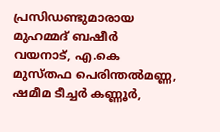പ്രസിഡണ്ടുമാരായ മുഹമ്മദ് ബഷീർ വയനാട്, എ.കെ മുസ്തഫ പെരിന്തൽമണ്ണ, ഷമീമ ടീച്ചർ കണ്ണൂർ,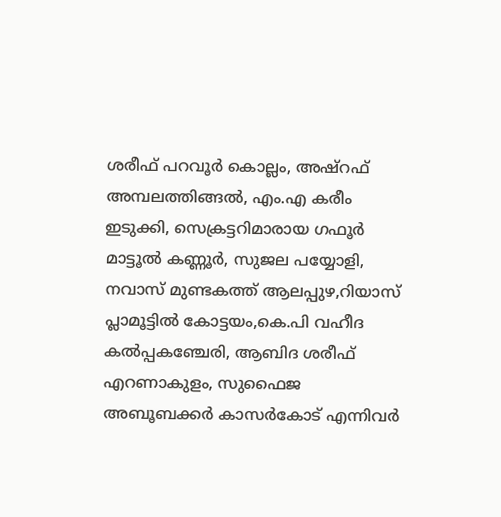ശരീഫ് പറവൂർ കൊല്ലം, അഷ്‌റഫ് അമ്പലത്തിങ്ങൽ, എം.എ കരീം ഇടുക്കി, സെക്രട്ടറിമാരായ ഗഫൂർ മാട്ടൂൽ കണ്ണൂർ, സുജല പയ്യോളി, നവാസ് മുണ്ടകത്ത് ആലപ്പുഴ,റിയാസ് പ്ലാമൂട്ടിൽ കോട്ടയം,കെ.പി വഹീദ കൽപ്പകഞ്ചേരി, ആബിദ ശരീഫ് എറണാകുളം, സുഫൈജ അബൂബക്കർ കാസർകോട് എന്നിവർ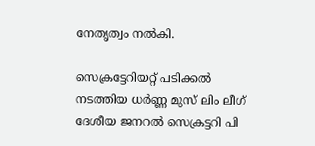നേതൃത്വം നൽകി.

സെക്രട്ടേറിയറ്റ് പടിക്കൽ നടത്തിയ ധർണ്ണ മുസ് ലിം ലീഗ് ദേശീയ ജനറൽ സെക്രട്ടറി പി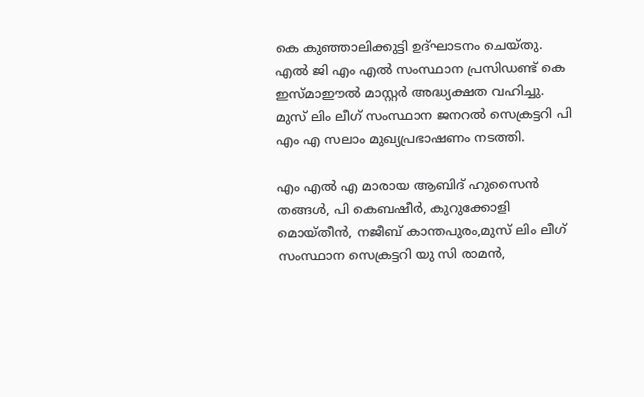കെ കുഞ്ഞാലിക്കുട്ടി ഉദ്ഘാടനം ചെയ്തു. എൽ ജി എം എൽ സംസ്ഥാന പ്രസിഡണ്ട് കെ ഇസ്മാഈൽ മാസ്റ്റർ അദ്ധ്യക്ഷത വഹിച്ചു. മുസ് ലിം ലീഗ് സംസ്ഥാന ജനറൽ സെക്രട്ടറി പി എം എ സലാം മുഖ്യപ്രഭാഷണം നടത്തി.

എം എൽ എ മാരായ ആബിദ് ഹുസൈൻ തങ്ങൾ, പി കെബഷീർ, കുറുക്കോളി മൊയ്തീൻ, നജീബ് കാന്തപുരം,മുസ് ലിം ലീഗ് സംസ്ഥാന സെക്രട്ടറി യു സി രാമൻ,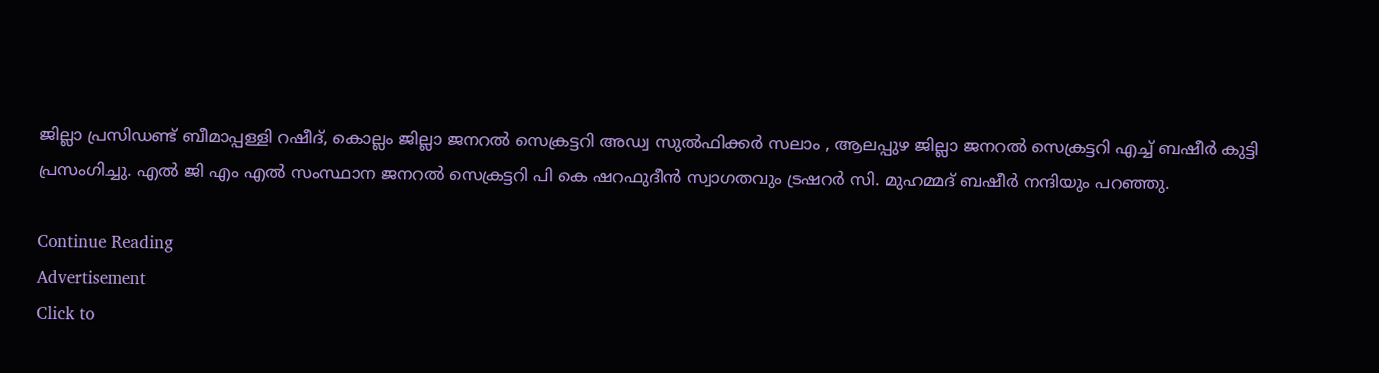ജില്ലാ പ്രസിഡണ്ട് ബീമാപ്പള്ളി റഷീദ്, കൊല്ലം ജില്ലാ ജനറൽ സെക്രട്ടറി അഡ്വ സുൽഫിക്കർ സലാം , ആലപ്പുഴ ജില്ലാ ജനറൽ സെക്രട്ടറി എച്ച് ബഷീർ കുട്ടി പ്രസംഗിച്ചു. എൽ ജി എം എൽ സംസ്ഥാന ജനറൽ സെക്രട്ടറി പി കെ ഷറഫുദീൻ സ്വാഗതവും ട്രഷറർ സി. മുഹമ്മദ് ബഷീർ നന്ദിയും പറഞ്ഞു.

Continue Reading
Advertisement
Click to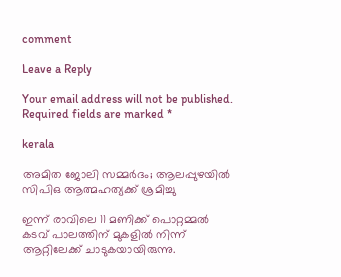comment

Leave a Reply

Your email address will not be published. Required fields are marked *

kerala

അമിത ജോലി സമ്മര്‍ദം; ആലപ്പുഴയില്‍ സിപിഒ ആത്മഹത്യക്ക് ശ്രമിച്ചു

ഇന്ന് രാവിലെ 11 മണിക്ക് പൊറ്റമ്മല്‍ കടവ് പാലത്തിന് മുകളില്‍ നിന്ന് ആറ്റിലേക്ക് ചാടുകയായിരുന്നു.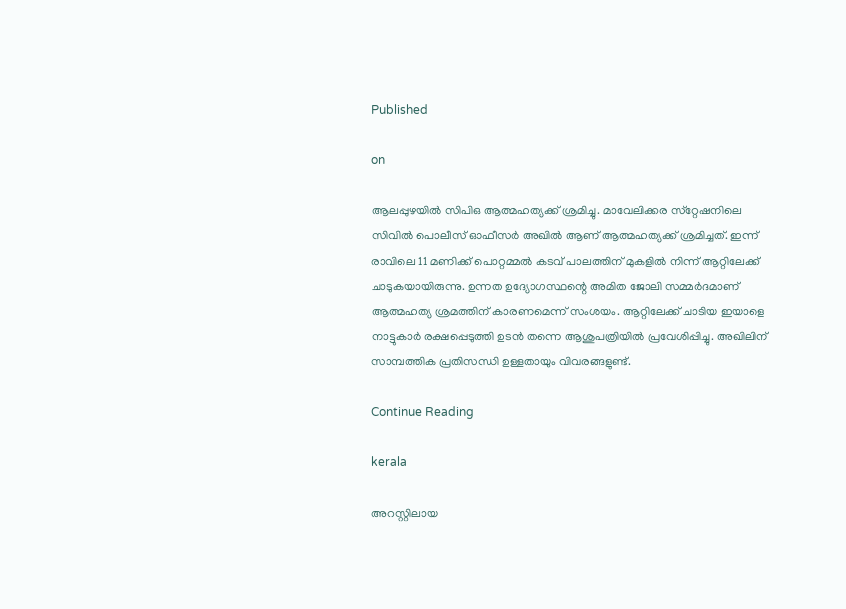Published

on

ആലപ്പുഴയില്‍ സിപിഒ ആത്മഹത്യക്ക് ശ്രമിച്ചു. മാവേലിക്കര സ്‌റ്റേഷനിലെ സിവില്‍ പൊലീസ് ഓഫീസര്‍ അഖില്‍ ആണ് ആത്മഹത്യക്ക് ശ്രമിച്ചത്. ഇന്ന് രാവിലെ 11 മണിക്ക് പൊറ്റമ്മല്‍ കടവ് പാലത്തിന് മുകളില്‍ നിന്ന് ആറ്റിലേക്ക് ചാടുകയായിരുന്നു. ഉന്നത ഉദ്യോഗസ്ഥന്റെ അമിത ജോലി സമ്മര്‍ദമാണ് ആത്മഹത്യ ശ്രമത്തിന് കാരണമെന്ന് സംശയം. ആറ്റിലേക്ക് ചാടിയ ഇയാളെ നാട്ടുകാര്‍ രക്ഷപ്പെടുത്തി ഉടന്‍ തന്നെ ആശുപത്രിയില്‍ പ്രവേശിപ്പിച്ചു. അഖിലിന് സാമ്പത്തിക പ്രതിസന്ധി ഉള്ളതായും വിവരങ്ങളുണ്ട്.

Continue Reading

kerala

അറസ്റ്റിലായ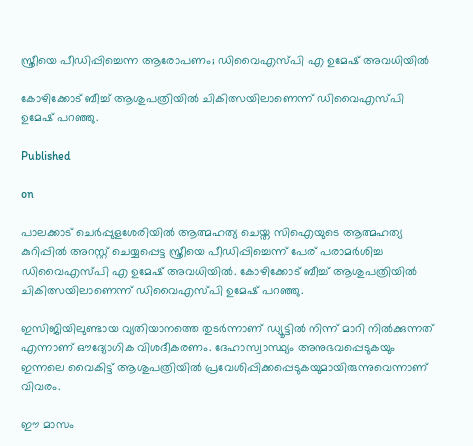സ്ത്രീയെ പീഡിപ്പിച്ചെന്ന ആരോപണം; ഡിവൈഎസ്പി എ ഉമേഷ് അവധിയില്‍

കോഴിക്കോട് ബീച്ച് ആശുപത്രിയില്‍ ചികിത്സയിലാണെന്ന് ഡിവൈഎസ്പി ഉമേഷ് പറഞ്ഞു.

Published

on

പാലക്കാട് ചെര്‍പ്പുളശേരിയില്‍ ആത്മഹത്യ ചെയ്ത സിഐയുടെ ആത്മഹത്യ കുറിപ്പില്‍ അറസ്റ്റ് ചെയ്യപ്പെട്ട സ്ത്രീയെ പീഡിപ്പിച്ചെന്ന് പേര് പരാമര്‍ശിച്ച ഡിവൈഎസ്പി എ ഉമേഷ് അവധിയില്‍. കോഴിക്കോട് ബീച്ച് ആശുപത്രിയില്‍ ചികിത്സയിലാണെന്ന് ഡിവൈഎസ്പി ഉമേഷ് പറഞ്ഞു.

ഇസിജിയിലുണ്ടായ വ്യതിയാനത്തെ തുടര്‍ന്നാണ് ഡ്യൂട്ടില്‍ നിന്ന് മാറി നില്‍ക്കുന്നത് എന്നാണ് ഔദ്യോഗിക വിശദീകരണം. ദേഹാസ്വാസ്ഥ്യം അനുഭവപ്പെടുകയും ഇന്നലെ വൈകിട്ട് ആശുപത്രിയില്‍ പ്രവേശിപ്പിക്കപ്പെടുകയുമായിരുന്നുവെന്നാണ് വിവരം.

ഈ മാസം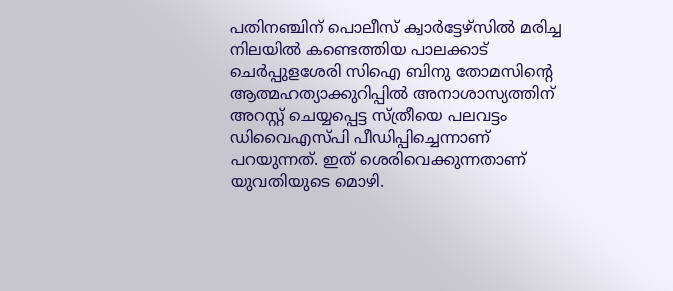പതിനഞ്ചിന് പൊലീസ് ക്വാര്‍ട്ടേഴ്‌സില്‍ മരിച്ച നിലയില്‍ കണ്ടെത്തിയ പാലക്കാട് ചെര്‍പ്പുളശേരി സിഐ ബിനു തോമസിന്റെ ആത്മഹത്യാക്കുറിപ്പില്‍ അനാശാസ്യത്തിന് അറസ്റ്റ് ചെയ്യപ്പെട്ട സ്ത്രീയെ പലവട്ടം ഡിവൈഎസ്പി പീഡിപ്പിച്ചെന്നാണ് പറയുന്നത്. ഇത് ശെരിവെക്കുന്നതാണ് യുവതിയുടെ മൊഴി.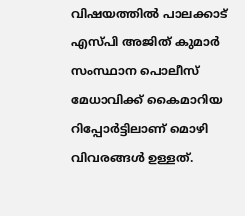വിഷയത്തില്‍ പാലക്കാട് എസ്പി അജിത് കുമാര്‍ സംസ്ഥാന പൊലീസ് മേധാവിക്ക് കൈമാറിയ റിപ്പോര്‍ട്ടിലാണ് മൊഴി വിവരങ്ങള്‍ ഉള്ളത്.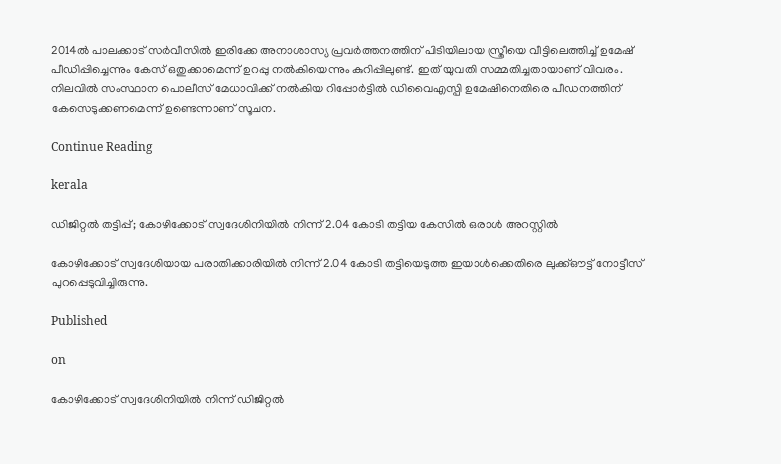2014ല്‍ പാലക്കാട് സര്‍വീസില്‍ ഇരിക്കേ അനാശാസ്യ പ്രവര്‍ത്തനത്തിന് പിടിയിലായ സ്ത്രീയെ വീട്ടിലെത്തിച്ച് ഉമേഷ് പീഡിപ്പിച്ചെന്നും കേസ് ഒതുക്കാമെന്ന് ഉറപ്പു നല്‍കിയെന്നും കുറിപ്പിലുണ്ട്. ഇത് യുവതി സമ്മതിച്ചതായാണ് വിവരം. നിലവില്‍ സംസ്ഥാന പൊലീസ് മേധാവിക്ക് നല്‍കിയ റിപ്പോര്‍ട്ടില്‍ ഡിവൈഎസ്പി ഉമേഷിനെതിരെ പീഡനത്തിന് കേസെടുക്കണമെന്ന് ഉണ്ടെന്നാണ് സൂചന.

Continue Reading

kerala

ഡിജിറ്റല്‍ തട്ടിപ്പ്; കോഴിക്കോട് സ്വദേശിനിയില്‍ നിന്ന് 2.04 കോടി തട്ടിയ കേസില്‍ ഒരാള്‍ അറസ്റ്റില്‍

കോഴിക്കോട് സ്വദേശിയായ പരാതിക്കാരിയില്‍ നിന്ന് 2.04 കോടി തട്ടിയെടുത്ത ഇയാള്‍ക്കെതിരെ ലുക്ക്ഔട്ട് നോട്ടീസ് പുറപ്പെടുവിച്ചിരുന്നു.

Published

on

കോഴിക്കോട് സ്വദേശിനിയില്‍ നിന്ന് ഡിജിറ്റല്‍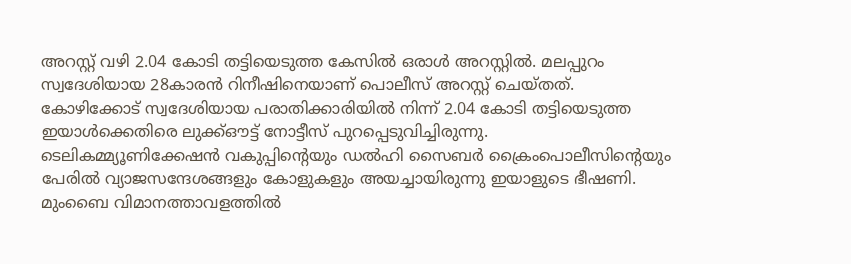അറസ്റ്റ് വഴി 2.04 കോടി തട്ടിയെടുത്ത കേസില്‍ ഒരാള്‍ അറസ്റ്റില്‍. മലപ്പുറം സ്വദേശിയായ 28കാരന്‍ റിനീഷിനെയാണ് പൊലീസ് അറസ്റ്റ് ചെയ്തത്. കോഴിക്കോട് സ്വദേശിയായ പരാതിക്കാരിയില്‍ നിന്ന് 2.04 കോടി തട്ടിയെടുത്ത ഇയാള്‍ക്കെതിരെ ലുക്ക്ഔട്ട് നോട്ടീസ് പുറപ്പെടുവിച്ചിരുന്നു. ടെലികമ്മ്യൂണിക്കേഷന്‍ വകുപ്പിന്റെയും ഡല്‍ഹി സൈബര്‍ ക്രൈംപൊലീസിന്റെയും പേരില്‍ വ്യാജസന്ദേശങ്ങളും കോളുകളും അയച്ചായിരുന്നു ഇയാളുടെ ഭീഷണി. മുംബൈ വിമാനത്താവളത്തില്‍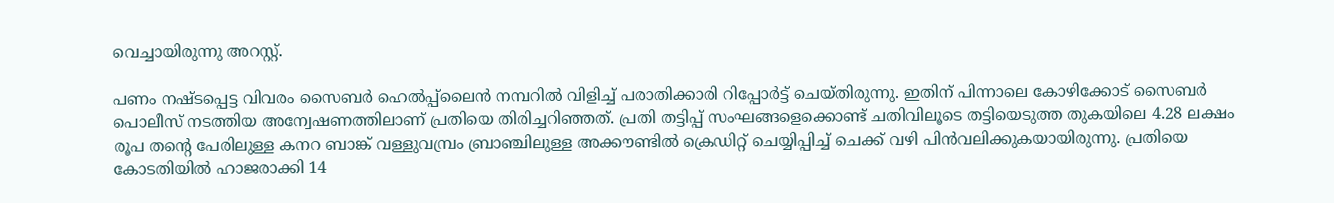വെച്ചായിരുന്നു അറസ്റ്റ്.

പണം നഷ്ടപ്പെട്ട വിവരം സൈബര്‍ ഹെല്‍പ്പ്‌ലൈന്‍ നമ്പറില്‍ വിളിച്ച് പരാതിക്കാരി റിപ്പോര്‍ട്ട് ചെയ്തിരുന്നു. ഇതിന് പിന്നാലെ കോഴിക്കോട് സൈബര്‍ പൊലീസ് നടത്തിയ അന്വേഷണത്തിലാണ് പ്രതിയെ തിരിച്ചറിഞ്ഞത്. പ്രതി തട്ടിപ്പ് സംഘങ്ങളെക്കൊണ്ട് ചതിവിലൂടെ തട്ടിയെടുത്ത തുകയിലെ 4.28 ലക്ഷം രൂപ തന്റെ പേരിലുള്ള കനറ ബാങ്ക് വള്ളുവമ്പ്രം ബ്രാഞ്ചിലുള്ള അക്കൗണ്ടില്‍ ക്രെഡിറ്റ് ചെയ്യിപ്പിച്ച് ചെക്ക് വഴി പിന്‍വലിക്കുകയായിരുന്നു. പ്രതിയെ കോടതിയില്‍ ഹാജരാക്കി 14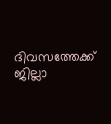ദിവസത്തേക്ക് ജില്ലാ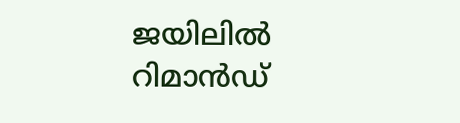ജയിലില്‍ റിമാന്‍ഡ്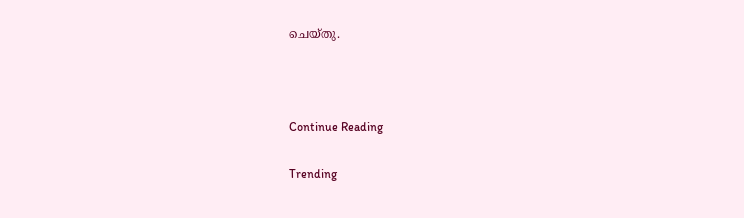ചെയ്തു.



Continue Reading

Trending